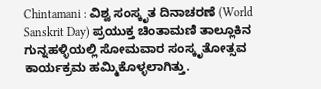Chintamani : ವಿಶ್ವ ಸಂಸ್ಕೃತ ದಿನಾಚರಣೆ (World Sanskrit Day) ಪ್ರಯುಕ್ತ ಚಿಂತಾಮಣಿ ತಾಲ್ಲೂಕಿನ ಗುನ್ನಹಳ್ಳಿಯಲ್ಲಿ ಸೋಮವಾರ ಸಂಸ್ಕೃತೋತ್ಸವ ಕಾರ್ಯಕ್ರಮ ಹಮ್ಮಿಕೊಳ್ಳಲಾಗಿತ್ತು.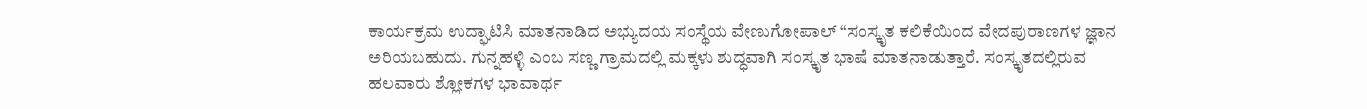ಕಾರ್ಯಕ್ರಮ ಉದ್ಘಾಟಿಸಿ ಮಾತನಾಡಿದ ಅಭ್ಯುದಯ ಸಂಸ್ಥೆಯ ವೇಣುಗೋಪಾಲ್ “ಸಂಸ್ಕೃತ ಕಲಿಕೆಯಿಂದ ವೇದಪುರಾಣಗಳ ಜ್ಞಾನ ಅರಿಯಬಹುದು. ಗುನ್ನಹಳ್ಳಿ ಎಂಬ ಸಣ್ಣ ಗ್ರಾಮದಲ್ಲಿ ಮಕ್ಕಳು ಶುದ್ಧವಾಗಿ ಸಂಸ್ಕೃತ ಭಾಷೆ ಮಾತನಾಡುತ್ತಾರೆ. ಸಂಸ್ಕೃತದಲ್ಲಿರುವ ಹಲವಾರು ಶ್ಲೋಕಗಳ ಭಾವಾರ್ಥ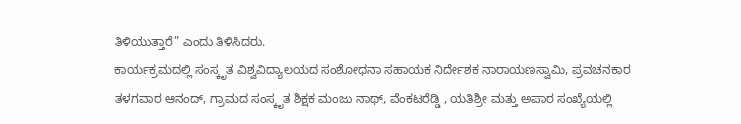ತಿಳಿಯುತ್ತಾರೆ” ಎಂದು ತಿಳಿಸಿದರು.
ಕಾರ್ಯಕ್ರಮದಲ್ಲಿ ಸಂಸ್ಕೃತ ವಿಶ್ವವಿದ್ಯಾಲಯದ ಸಂಶೋಧನಾ ಸಹಾಯಕ ನಿರ್ದೇಶಕ ನಾರಾಯಣಸ್ವಾಮಿ, ಪ್ರವಚನಕಾರ ತಳಗವಾರ ಆನಂದ್, ಗ್ರಾಮದ ಸಂಸ್ಕೃತ ಶಿಕ್ಷಕ ಮಂಜು ನಾಥ್, ವೆಂಕಟರೆಡ್ಡಿ , ಯತಿಶ್ರೀ ಮತ್ತು ಅಪಾರ ಸಂಖ್ಯೆಯಲ್ಲಿ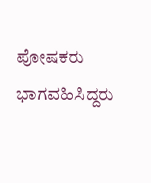ಪೋಷಕರು ಭಾಗವಹಿಸಿದ್ದರು